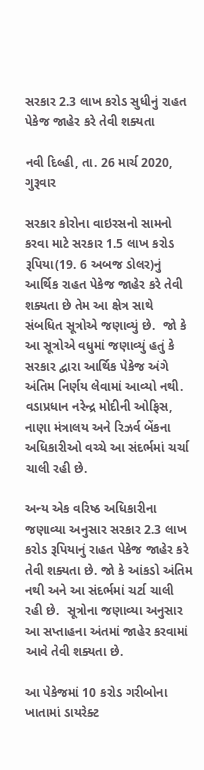સરકાર 2.3 લાખ કરોડ સુધીનું રાહત પેકેજ જાહેર કરે તેવી શક્યતા

નવી દિલ્હી, તા. 26 માર્ચ 2020, ગુરૂવાર

સરકાર કોરોના વાઇરસનો સામનો કરવા માટે સરકાર 1.5 લાખ કરોડ રૂપિયા(19. 6 અબજ ડોલર)નું આર્થિક રાહત પેકેજ જાહેર કરે તેવી શક્યતા છે તેમ આ ક્ષેત્ર સાથે સંબધિત સૂત્રોએ જણાવ્યું છે.  જો કે આ સૂત્રોએ વધુમાં જણાવ્યું હતું કે સરકાર દ્વારા આર્થિક પેકેજ અંગે અંતિમ નિર્ણય લેવામાં આવ્યો નથી. વડાપ્રધાન નરેન્દ્ર મોદીની ઓફિસ, નાણા મંત્રાલય અને રિઝર્વ બેંકના અધિકારીઓ વચ્ચે આ સંદર્ભમાં ચર્ચા ચાલી રહી છે.

અન્ય એક વરિષ્ઠ અધિકારીના જણાવ્યા અનુસાર સરકાર 2.3 લાખ કરોડ રૂપિયાનું રાહત પેકેજ જાહેર કરે તેવી શક્યતા છે. જો કે આંકડો અંતિમ નથી અને આ સંદર્ભમાં ચર્ટા ચાલી રહી છે.  સૂત્રોના જણાવ્યા અનુસાર આ સપ્તાહના અંતમાં જાહેર કરવામાં આવે તેવી શક્યતા છે.

આ પેકેજમાં 10 કરોડ ગરીબોના ખાતામાં ડાયરેક્ટ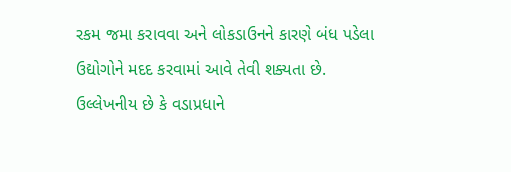રકમ જમા કરાવવા અને લોકડાઉનને કારણે બંધ પડેલા ઉદ્યોગોને મદદ કરવામાં આવે તેવી શક્યતા છે.  ઉલ્લેખનીય છે કે વડાપ્રધાને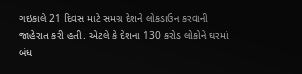ગઇકાલે 21 દિવસ માટે સમગ્ર દેશને લોકડાઉન કરવાની  જાહેરાત કરી હતી. એટલે કે દેશના 130 કરોડ લોકોને ઘરમાં બંધ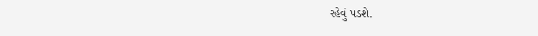રહેવું પડશે.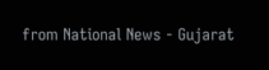from National News - Gujarat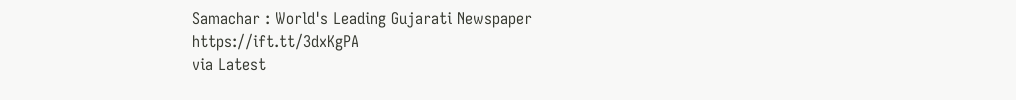Samachar : World's Leading Gujarati Newspaper https://ift.tt/3dxKgPA
via Latest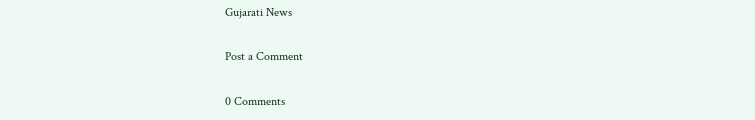Gujarati News

Post a Comment

0 Comments